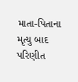માતા-પિતાના મૃત્યુ બાદ પરિણીત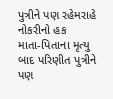પુત્રીને પણ રહેમરાહે નોકરીનો હક
માતા-પિતાના મૃત્યુ બાદ પરિણીત પુત્રીને પણ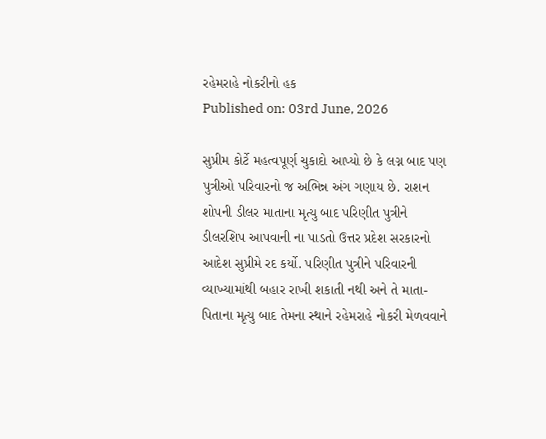રહેમરાહે નોકરીનો હક
Published on: 03rd June, 2026

સુપ્રીમ કોર્ટે મહત્વપૂર્ણ ચુકાદો આપ્યો છે કે લગ્ન બાદ પણ પુત્રીઓ પરિવારનો જ અભિન્ન અંગ ગણાય છે. રાશન શોપની ડીલર માતાના મૃત્યુ બાદ પરિણીત પુત્રીને ડીલરશિપ આપવાની ના પાડતો ઉત્તર પ્રદેશ સરકારનો આદેશ સુપ્રીમે રદ કર્યો. પરિણીત પુત્રીને પરિવારની વ્યાખ્યામાંથી બહાર રાખી શકાતી નથી અને તે માતા-પિતાના મૃત્યુ બાદ તેમના સ્થાને રહેમરાહે નોકરી મેળવવાને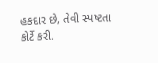હકદાર છે, તેવી સ્પષ્ટતા કોર્ટે કરી.